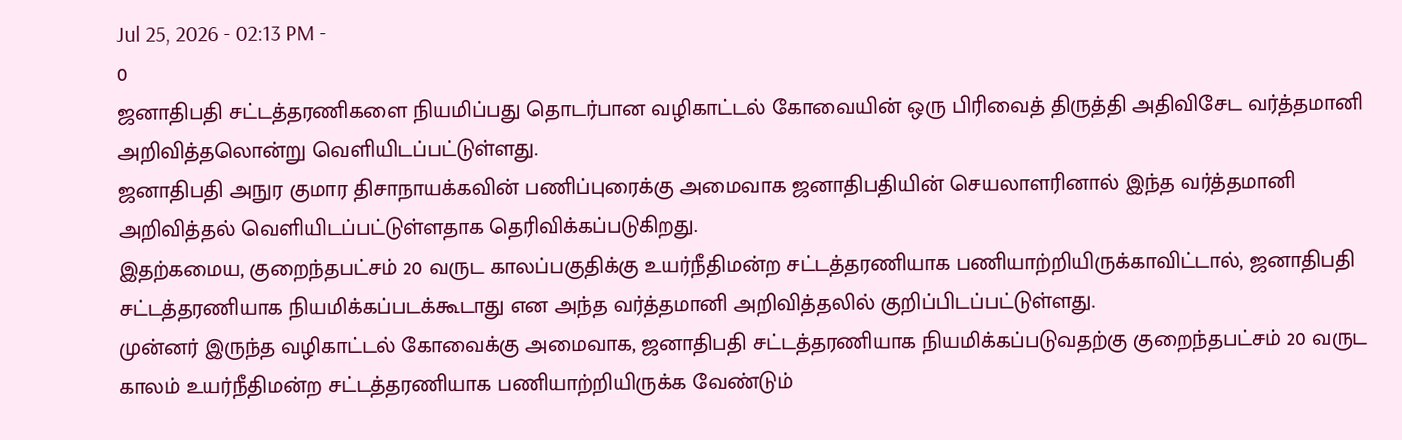Jul 25, 2026 - 02:13 PM -
0
ஜனாதிபதி சட்டத்தரணிகளை நியமிப்பது தொடர்பான வழிகாட்டல் கோவையின் ஒரு பிரிவைத் திருத்தி அதிவிசேட வர்த்தமானி அறிவித்தலொன்று வெளியிடப்பட்டுள்ளது.
ஜனாதிபதி அநுர குமார திசாநாயக்கவின் பணிப்புரைக்கு அமைவாக ஜனாதிபதியின் செயலாளரினால் இந்த வர்த்தமானி அறிவித்தல் வெளியிடப்பட்டுள்ளதாக தெரிவிக்கப்படுகிறது.
இதற்கமைய, குறைந்தபட்சம் 20 வருட காலப்பகுதிக்கு உயர்நீதிமன்ற சட்டத்தரணியாக பணியாற்றியிருக்காவிட்டால், ஜனாதிபதி சட்டத்தரணியாக நியமிக்கப்படக்கூடாது என அந்த வர்த்தமானி அறிவித்தலில் குறிப்பிடப்பட்டுள்ளது.
முன்னர் இருந்த வழிகாட்டல் கோவைக்கு அமைவாக, ஜனாதிபதி சட்டத்தரணியாக நியமிக்கப்படுவதற்கு குறைந்தபட்சம் 20 வருட காலம் உயர்நீதிமன்ற சட்டத்தரணியாக பணியாற்றியிருக்க வேண்டும்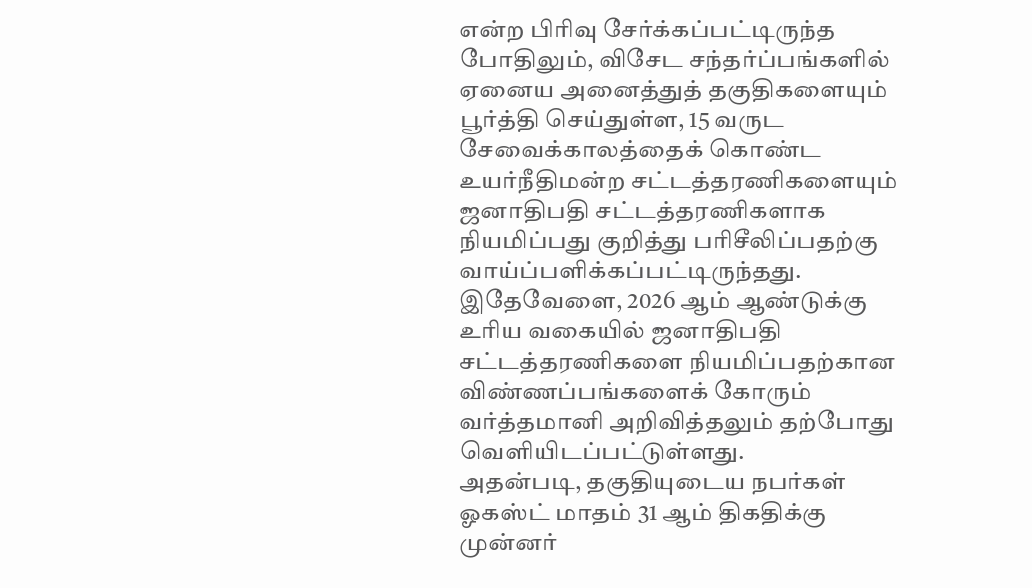என்ற பிரிவு சேர்க்கப்பட்டிருந்த போதிலும், விசேட சந்தர்ப்பங்களில் ஏனைய அனைத்துத் தகுதிகளையும் பூர்த்தி செய்துள்ள, 15 வருட சேவைக்காலத்தைக் கொண்ட உயர்நீதிமன்ற சட்டத்தரணிகளையும் ஜனாதிபதி சட்டத்தரணிகளாக நியமிப்பது குறித்து பரிசீலிப்பதற்கு வாய்ப்பளிக்கப்பட்டிருந்தது.
இதேவேளை, 2026 ஆம் ஆண்டுக்கு உரிய வகையில் ஜனாதிபதி சட்டத்தரணிகளை நியமிப்பதற்கான விண்ணப்பங்களைக் கோரும் வர்த்தமானி அறிவித்தலும் தற்போது வெளியிடப்பட்டுள்ளது.
அதன்படி, தகுதியுடைய நபர்கள் ஓகஸ்ட் மாதம் 31 ஆம் திகதிக்கு முன்னர்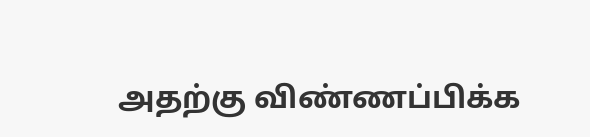அதற்கு விண்ணப்பிக்க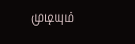முடியும்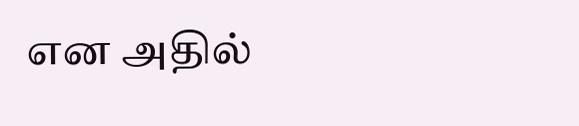என அதில்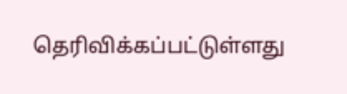தெரிவிக்கப்பட்டுள்ளது